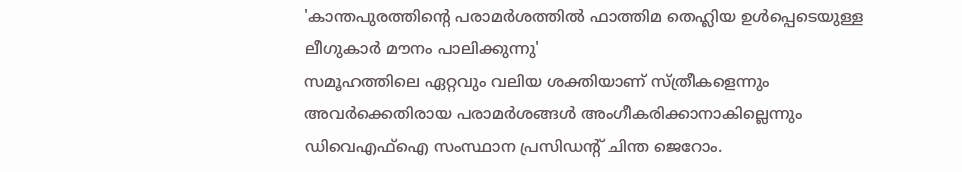'കാന്തപുരത്തിന്റെ പരാമർശത്തിൽ ഫാത്തിമ തെഹ്ലിയ ഉൾപ്പെടെയുള്ള ലീഗുകാർ മൗനം പാലിക്കുന്നു'
സമൂഹത്തിലെ ഏറ്റവും വലിയ ശക്തിയാണ് സ്ത്രീകളെന്നും അവർക്കെതിരായ പരാമർശങ്ങൾ അംഗീകരിക്കാനാകില്ലെന്നും ഡിവെഎഫ്ഐ സംസ്ഥാന പ്രസിഡൻ്റ് ചിന്ത ജെറോം.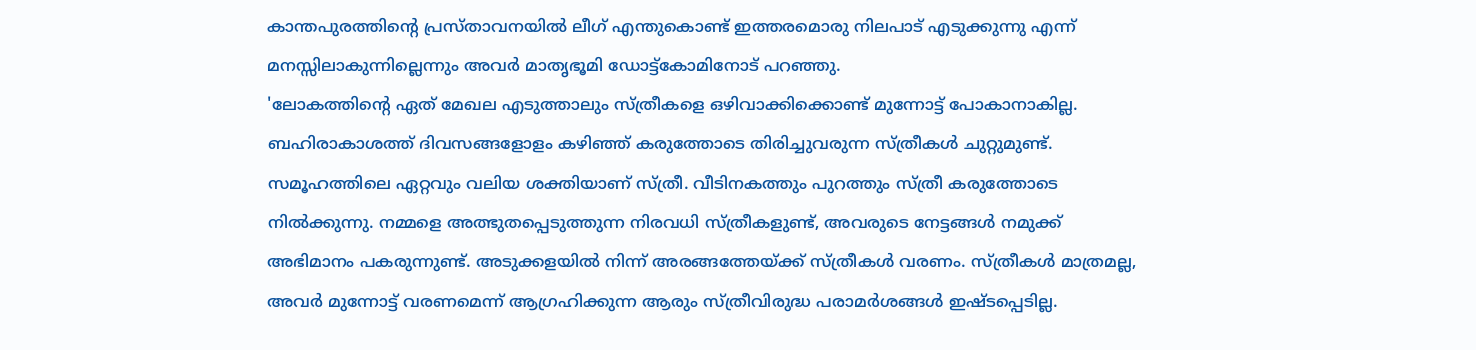കാന്തപുരത്തിൻ്റെ പ്രസ്താവനയിൽ ലീഗ് എന്തുകൊണ്ട് ഇത്തരമൊരു നിലപാട് എടുക്കുന്നു എന്ന് മനസ്സിലാകുന്നില്ലെന്നും അവർ മാതൃഭൂമി ഡോട്ട്കോമിനോട് പറഞ്ഞു.
'ലോകത്തിൻ്റെ ഏത് മേഖല എടുത്താലും സ്ത്രീകളെ ഒഴിവാക്കിക്കൊണ്ട് മുന്നോട്ട് പോകാനാകില്ല. ബഹിരാകാശത്ത് ദിവസങ്ങളോളം കഴിഞ്ഞ് കരുത്തോടെ തിരിച്ചുവരുന്ന സ്ത്രീകൾ ചുറ്റുമുണ്ട്. സമൂഹത്തിലെ ഏറ്റവും വലിയ ശക്തിയാണ് സ്ത്രീ. വീടിനകത്തും പുറത്തും സ്ത്രീ കരുത്തോടെ നിൽക്കുന്നു. നമ്മളെ അത്ഭുതപ്പെടുത്തുന്ന നിരവധി സ്ത്രീകളുണ്ട്, അവരുടെ നേട്ടങ്ങൾ നമുക്ക് അഭിമാനം പകരുന്നുണ്ട്. അടുക്കളയിൽ നിന്ന് അരങ്ങത്തേയ്ക്ക് സ്ത്രീകൾ വരണം. സ്ത്രീകൾ മാത്രമല്ല, അവർ മുന്നോട്ട് വരണമെന്ന് ആഗ്രഹിക്കുന്ന ആരും സ്ത്രീവിരുദ്ധ പരാമർശങ്ങൾ ഇഷ്ടപ്പെടില്ല.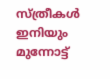സ്ത്രീകൾ ഇനിയും മുന്നോട്ട്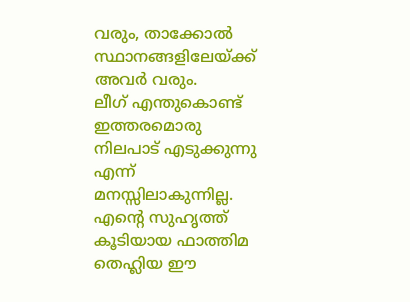വരും, താക്കോൽ സ്ഥാനങ്ങളിലേയ്ക്ക് അവർ വരും.
ലീഗ് എന്തുകൊണ്ട് ഇത്തരമൊരു നിലപാട് എടുക്കുന്നു എന്ന് മനസ്സിലാകുന്നില്ല. എന്റെ സുഹൃത്ത് കൂടിയായ ഫാത്തിമ തെഹ്ലിയ ഈ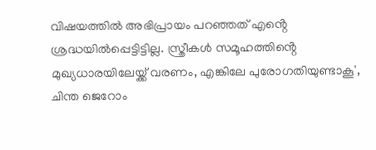വിഷയത്തിൽ അഭിപ്രായം പറഞ്ഞത് എൻ്റെ ശ്രദ്ധയിൽപ്പെട്ടിട്ടില്ല. സ്ത്രീകൾ സമൂഹത്തിൻ്റെ മുഖ്യധാരയിലേയ്ക്ക് വരണം, എങ്കിലേ പുരോഗതിയുണ്ടാകൂ', ചിന്ത ജെറോം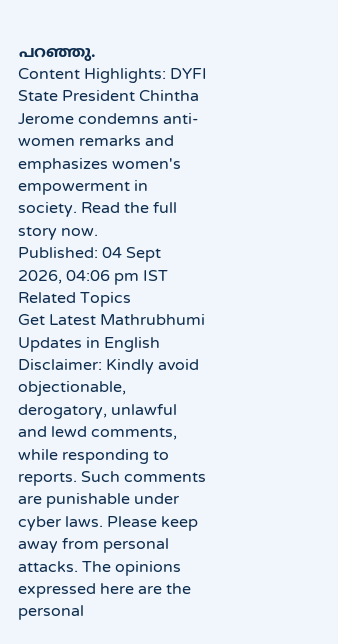പറഞ്ഞു.
Content Highlights: DYFI State President Chintha Jerome condemns anti-women remarks and emphasizes women's empowerment in society. Read the full story now.
Published: 04 Sept 2026, 04:06 pm IST
Related Topics
Get Latest Mathrubhumi Updates in English
Disclaimer: Kindly avoid objectionable, derogatory, unlawful and lewd comments, while responding to reports. Such comments are punishable under cyber laws. Please keep away from personal attacks. The opinions expressed here are the personal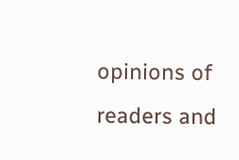opinions of readers and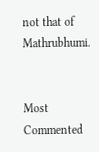not that of Mathrubhumi.


Most Commented